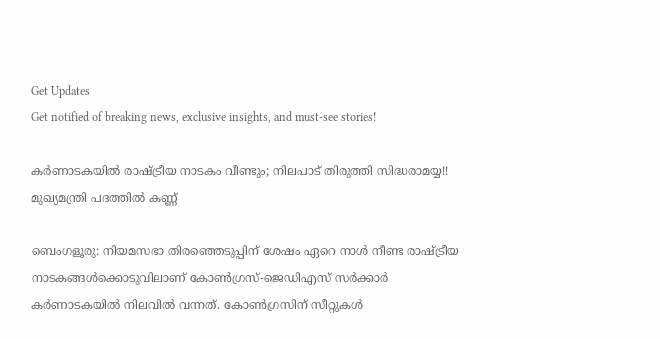Get Updates
Get notified of breaking news, exclusive insights, and must-see stories!

കര്‍ണാടകയില്‍ രാഷ്ട്രീയ നാടകം വീണ്ടും; നിലപാട് തിരുത്തി സിദ്ധരാമയ്യ!! മുഖ്യമന്ത്രി പദത്തില്‍ കണ്ണ്

ബെംഗളൂരു: നിയമസഭാ തിരഞ്ഞെടുപ്പിന് ശേഷം ഏറെ നാള്‍ നീണ്ട രാഷ്ട്രീയ നാടകങ്ങള്‍ക്കൊടുവിലാണ് കോണ്‍ഗ്രസ്-ജെഡിഎസ് സര്‍ക്കാര്‍ കര്‍ണാടകയില്‍ നിലവില്‍ വന്നത്. കോണ്‍ഗ്രസിന് സീറ്റുകള്‍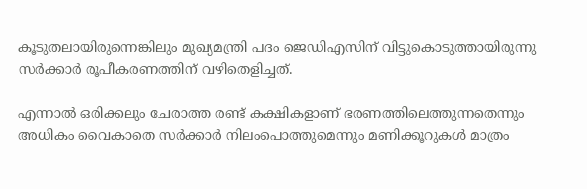കൂടുതലായിരുന്നെങ്കിലും മുഖ്യമന്ത്രി പദം ജെഡിഎസിന് വിട്ടുകൊടുത്തായിരുന്നു സര്‍ക്കാര്‍ രൂപീകരണത്തിന് വഴിതെളിച്ചത്.

എന്നാല്‍ ഒരിക്കലും ചേരാത്ത രണ്ട് കക്ഷികളാണ് ഭരണത്തിലെത്തുന്നതെന്നും അധികം വൈകാതെ സര്‍ക്കാര്‍ നിലംപൊത്തുമെന്നും മണിക്കൂറുകള്‍ മാത്രം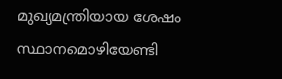മുഖ്യമന്ത്രിയായ ശേഷം സ്ഥാനമൊഴിയേണ്ടി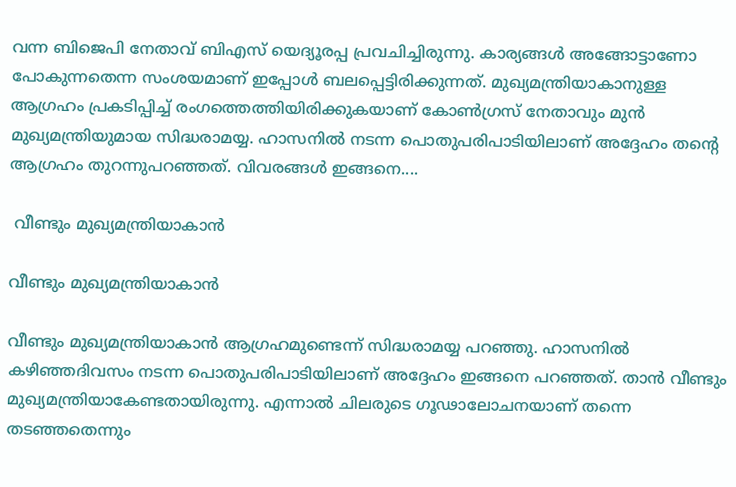വന്ന ബിജെപി നേതാവ് ബിഎസ് യെദ്യൂരപ്പ പ്രവചിച്ചിരുന്നു. കാര്യങ്ങള്‍ അങ്ങോട്ടാണോ പോകുന്നതെന്ന സംശയമാണ് ഇപ്പോള്‍ ബലപ്പെട്ടിരിക്കുന്നത്. മുഖ്യമന്ത്രിയാകാനുള്ള ആഗ്രഹം പ്രകടിപ്പിച്ച് രംഗത്തെത്തിയിരിക്കുകയാണ് കോണ്‍ഗ്രസ് നേതാവും മുന്‍ മുഖ്യമന്ത്രിയുമായ സിദ്ധരാമയ്യ. ഹാസനില്‍ നടന്ന പൊതുപരിപാടിയിലാണ് അദ്ദേഹം തന്റെ ആഗ്രഹം തുറന്നുപറഞ്ഞത്. വിവരങ്ങള്‍ ഇങ്ങനെ....

 വീണ്ടും മുഖ്യമന്ത്രിയാകാന്‍

വീണ്ടും മുഖ്യമന്ത്രിയാകാന്‍

വീണ്ടും മുഖ്യമന്ത്രിയാകാന്‍ ആഗ്രഹമുണ്ടെന്ന് സിദ്ധരാമയ്യ പറഞ്ഞു. ഹാസനില്‍ കഴിഞ്ഞദിവസം നടന്ന പൊതുപരിപാടിയിലാണ് അദ്ദേഹം ഇങ്ങനെ പറഞ്ഞത്. താന്‍ വീണ്ടും മുഖ്യമന്ത്രിയാകേണ്ടതായിരുന്നു. എന്നാല്‍ ചിലരുടെ ഗൂഢാലോചനയാണ് തന്നെ തടഞ്ഞതെന്നും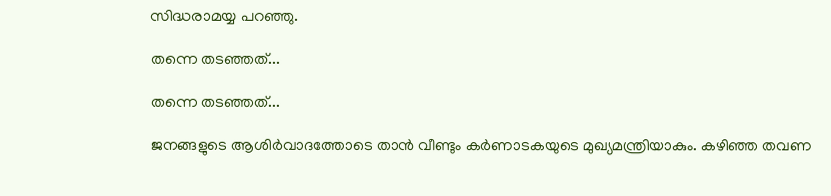സിദ്ധരാമയ്യ പറഞ്ഞു.

തന്നെ തടഞ്ഞത്...

തന്നെ തടഞ്ഞത്...

ജനങ്ങളുടെ ആശിര്‍വാദത്തോടെ താന്‍ വീണ്ടും കര്‍ണാടകയുടെ മുഖ്യമന്ത്രിയാകും. കഴിഞ്ഞ തവണ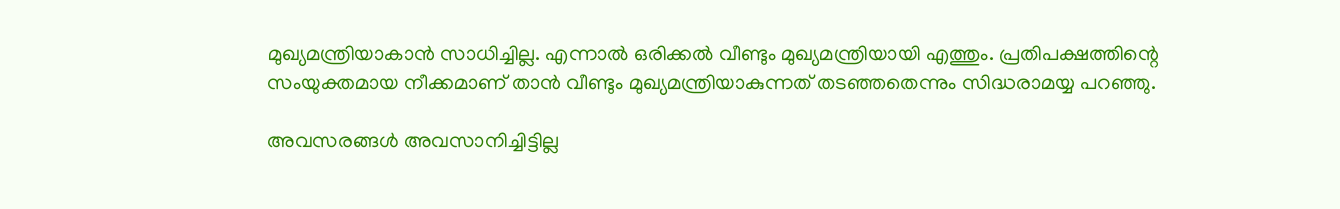മുഖ്യമന്ത്രിയാകാന്‍ സാധിച്ചില്ല. എന്നാല്‍ ഒരിക്കല്‍ വീണ്ടും മുഖ്യമന്ത്രിയായി എത്തും. പ്രതിപക്ഷത്തിന്റെ സംയുക്തമായ നീക്കമാണ് താന്‍ വീണ്ടും മുഖ്യമന്ത്രിയാകുന്നത് തടഞ്ഞതെന്നും സിദ്ധരാമയ്യ പറഞ്ഞു.

അവസരങ്ങള്‍ അവസാനിച്ചിട്ടില്ല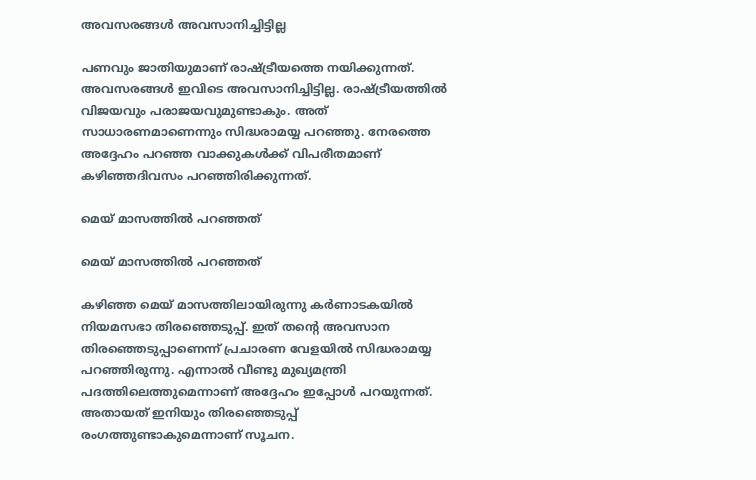അവസരങ്ങള്‍ അവസാനിച്ചിട്ടില്ല

പണവും ജാതിയുമാണ് രാഷ്ട്രീയത്തെ നയിക്കുന്നത്. അവസരങ്ങള്‍ ഇവിടെ അവസാനിച്ചിട്ടില്ല. രാഷ്ട്രീയത്തില്‍ വിജയവും പരാജയവുമുണ്ടാകും. അത് സാധാരണമാണെന്നും സിദ്ധരാമയ്യ പറഞ്ഞു. നേരത്തെ അദ്ദേഹം പറഞ്ഞ വാക്കുകള്‍ക്ക് വിപരീതമാണ് കഴിഞ്ഞദിവസം പറഞ്ഞിരിക്കുന്നത്.

മെയ് മാസത്തില്‍ പറഞ്ഞത്

മെയ് മാസത്തില്‍ പറഞ്ഞത്

കഴിഞ്ഞ മെയ് മാസത്തിലായിരുന്നു കര്‍ണാടകയില്‍ നിയമസഭാ തിരഞ്ഞെടുപ്പ്. ഇത് തന്റെ അവസാന തിരഞ്ഞെടുപ്പാണെന്ന് പ്രചാരണ വേളയില്‍ സിദ്ധരാമയ്യ പറഞ്ഞിരുന്നു. എന്നാല്‍ വീണ്ടു മുഖ്യമന്ത്രി പദത്തിലെത്തുമെന്നാണ് അദ്ദേഹം ഇപ്പോള്‍ പറയുന്നത്. അതായത് ഇനിയും തിരഞ്ഞെടുപ്പ് രംഗത്തുണ്ടാകുമെന്നാണ് സൂചന.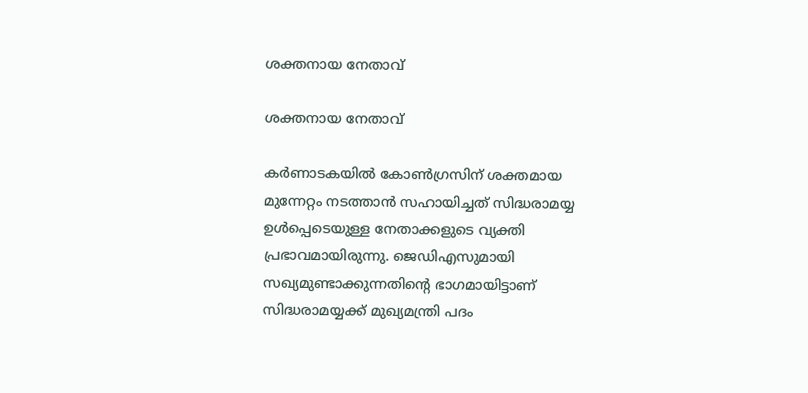ശക്തനായ നേതാവ്

ശക്തനായ നേതാവ്

കര്‍ണാടകയില്‍ കോണ്‍ഗ്രസിന് ശക്തമായ മുന്നേറ്റം നടത്താന്‍ സഹായിച്ചത് സിദ്ധരാമയ്യ ഉള്‍പ്പെടെയുള്ള നേതാക്കളുടെ വ്യക്തി പ്രഭാവമായിരുന്നു. ജെഡിഎസുമായി സഖ്യമുണ്ടാക്കുന്നതിന്റെ ഭാഗമായിട്ടാണ് സിദ്ധരാമയ്യക്ക് മുഖ്യമന്ത്രി പദം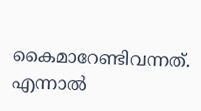കൈമാറേണ്ടിവന്നത്. എന്നാല്‍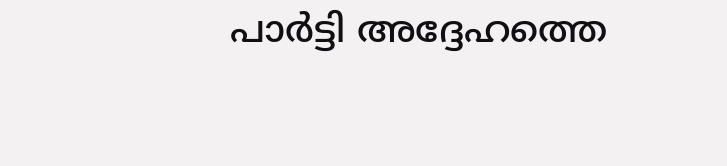പാര്‍ട്ടി അദ്ദേഹത്തെ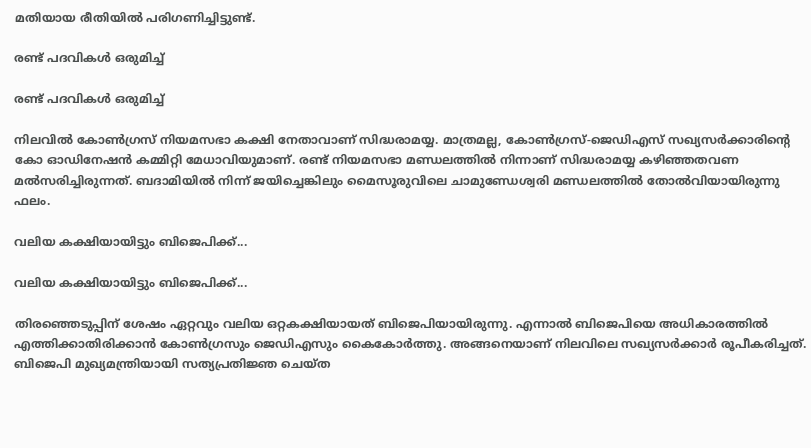മതിയായ രീതിയില്‍ പരിഗണിച്ചിട്ടുണ്ട്.

രണ്ട് പദവികള്‍ ഒരുമിച്ച്

രണ്ട് പദവികള്‍ ഒരുമിച്ച്

നിലവില്‍ കോണ്‍ഗ്രസ് നിയമസഭാ കക്ഷി നേതാവാണ് സിദ്ധരാമയ്യ. മാത്രമല്ല, കോണ്‍ഗ്രസ്-ജെഡിഎസ് സഖ്യസര്‍ക്കാരിന്റെ കോ ഓഡിനേഷന്‍ കമ്മിറ്റി മേധാവിയുമാണ്. രണ്ട് നിയമസഭാ മണ്ഡലത്തില്‍ നിന്നാണ് സിദ്ധരാമയ്യ കഴിഞ്ഞതവണ മല്‍സരിച്ചിരുന്നത്. ബദാമിയില്‍ നിന്ന് ജയിച്ചെങ്കിലും മൈസൂരുവിലെ ചാമുണ്ഡേശ്വരി മണ്ഡലത്തില്‍ തോല്‍വിയായിരുന്നു ഫലം.

വലിയ കക്ഷിയായിട്ടും ബിജെപിക്ക്...

വലിയ കക്ഷിയായിട്ടും ബിജെപിക്ക്...

തിരഞ്ഞെടുപ്പിന് ശേഷം ഏറ്റവും വലിയ ഒറ്റകക്ഷിയായത് ബിജെപിയായിരുന്നു. എന്നാല്‍ ബിജെപിയെ അധികാരത്തില്‍ എത്തിക്കാതിരിക്കാന്‍ കോണ്‍ഗ്രസും ജെഡിഎസും കൈകോര്‍ത്തു. അങ്ങനെയാണ് നിലവിലെ സഖ്യസര്‍ക്കാര്‍ രൂപീകരിച്ചത്. ബിജെപി മുഖ്യമന്ത്രിയായി സത്യപ്രതിജ്ഞ ചെയ്ത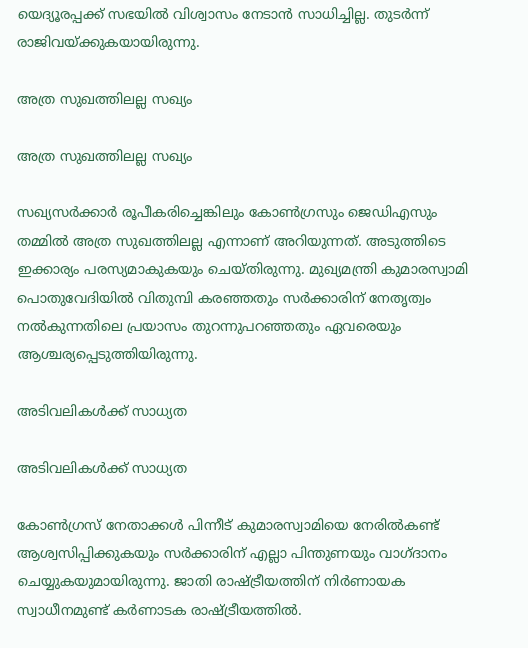യെദ്യൂരപ്പക്ക് സഭയില്‍ വിശ്വാസം നേടാന്‍ സാധിച്ചില്ല. തുടര്‍ന്ന് രാജിവയ്ക്കുകയായിരുന്നു.

അത്ര സുഖത്തിലല്ല സഖ്യം

അത്ര സുഖത്തിലല്ല സഖ്യം

സഖ്യസര്‍ക്കാര്‍ രൂപീകരിച്ചെങ്കിലും കോണ്‍ഗ്രസും ജെഡിഎസും തമ്മില്‍ അത്ര സുഖത്തിലല്ല എന്നാണ് അറിയുന്നത്. അടുത്തിടെ ഇക്കാര്യം പരസ്യമാകുകയും ചെയ്തിരുന്നു. മുഖ്യമന്ത്രി കുമാരസ്വാമി പൊതുവേദിയില്‍ വിതുമ്പി കരഞ്ഞതും സര്‍ക്കാരിന് നേതൃത്വം നല്‍കുന്നതിലെ പ്രയാസം തുറന്നുപറഞ്ഞതും ഏവരെയും ആശ്ചര്യപ്പെടുത്തിയിരുന്നു.

അടിവലികള്‍ക്ക് സാധ്യത

അടിവലികള്‍ക്ക് സാധ്യത

കോണ്‍ഗ്രസ് നേതാക്കള്‍ പിന്നീട് കുമാരസ്വാമിയെ നേരില്‍കണ്ട് ആശ്വസിപ്പിക്കുകയും സര്‍ക്കാരിന് എല്ലാ പിന്തുണയും വാഗ്ദാനം ചെയ്യുകയുമായിരുന്നു. ജാതി രാഷ്ട്രീയത്തിന് നിര്‍ണായക സ്വാധീനമുണ്ട് കര്‍ണാടക രാഷ്ട്രീയത്തില്‍.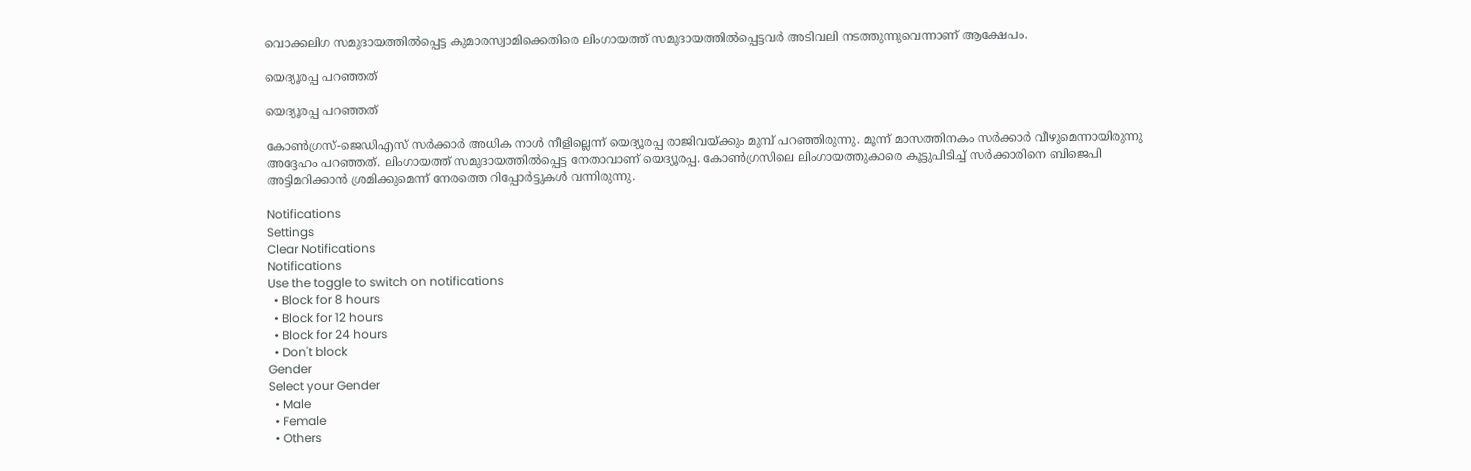വൊക്കലിഗ സമുദായത്തില്‍പ്പെട്ട കുമാരസ്വാമിക്കെതിരെ ലിംഗായത്ത് സമുദായത്തില്‍പ്പെട്ടവര്‍ അടിവലി നടത്തുന്നുവെന്നാണ് ആക്ഷേപം.

യെദ്യൂരപ്പ പറഞ്ഞത്

യെദ്യൂരപ്പ പറഞ്ഞത്

കോണ്‍ഗ്രസ്-ജെഡിഎസ് സര്‍ക്കാര്‍ അധിക നാള്‍ നീളില്ലെന്ന് യെദ്യൂരപ്പ രാജിവയ്ക്കും മുമ്പ് പറഞ്ഞിരുന്നു. മൂന്ന് മാസത്തിനകം സര്‍ക്കാര്‍ വീഴുമെന്നായിരുന്നു അദ്ദേഹം പറഞ്ഞത്. ലിംഗായത്ത് സമുദായത്തില്‍പ്പെട്ട നേതാവാണ് യെദ്യൂരപ്പ. കോണ്‍ഗ്രസിലെ ലിംഗായത്തുകാരെ കൂട്ടുപിടിച്ച് സര്‍ക്കാരിനെ ബിജെപി അട്ടിമറിക്കാന്‍ ശ്രമിക്കുമെന്ന് നേരത്തെ റിപ്പോര്‍ട്ടുകള്‍ വന്നിരുന്നു.

Notifications
Settings
Clear Notifications
Notifications
Use the toggle to switch on notifications
  • Block for 8 hours
  • Block for 12 hours
  • Block for 24 hours
  • Don't block
Gender
Select your Gender
  • Male
  • Female
  • Others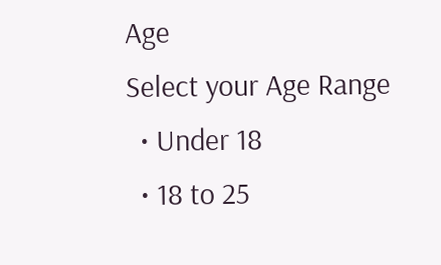Age
Select your Age Range
  • Under 18
  • 18 to 25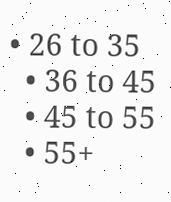• 26 to 35
  • 36 to 45
  • 45 to 55
  • 55+